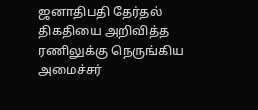ஜனாதிபதி தேர்தல் திகதியை அறிவித்த ரணிலுக்கு நெருங்கிய அமைச்சர்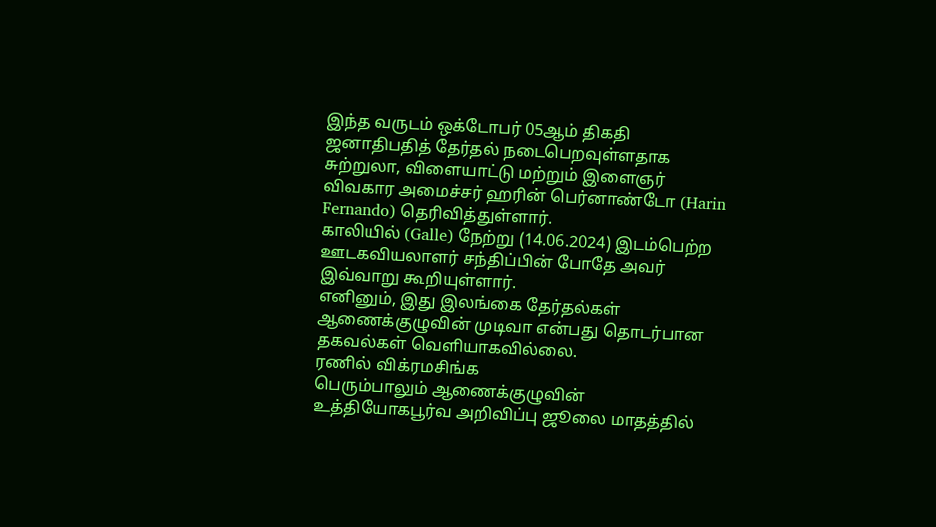இந்த வருடம் ஒக்டோபர் 05ஆம் திகதி ஜனாதிபதித் தேர்தல் நடைபெறவுள்ளதாக சுற்றுலா, விளையாட்டு மற்றும் இளைஞர் விவகார அமைச்சர் ஹரின் பெர்னாண்டோ (Harin Fernando) தெரிவித்துள்ளார்.
காலியில் (Galle) நேற்று (14.06.2024) இடம்பெற்ற ஊடகவியலாளர் சந்திப்பின் போதே அவர் இவ்வாறு கூறியுள்ளார்.
எனினும், இது இலங்கை தேர்தல்கள் ஆணைக்குழுவின் முடிவா என்பது தொடர்பான தகவல்கள் வெளியாகவில்லை.
ரணில் விக்ரமசிங்க
பெரும்பாலும் ஆணைக்குழுவின் உத்தியோகபூர்வ அறிவிப்பு ஜூலை மாதத்தில்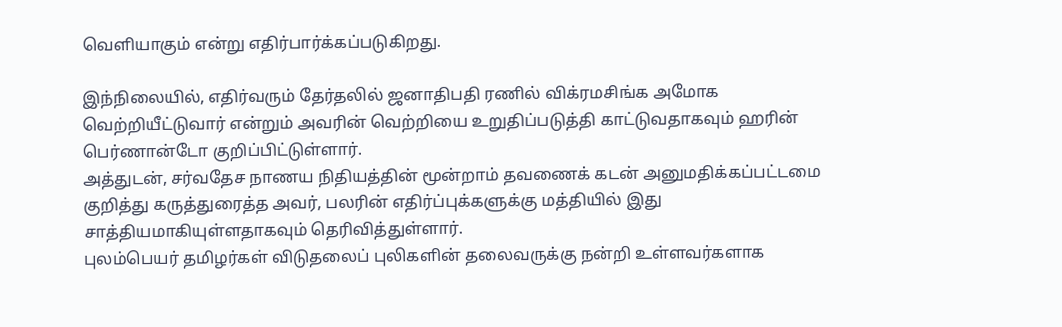வெளியாகும் என்று எதிர்பார்க்கப்படுகிறது.

இந்நிலையில், எதிர்வரும் தேர்தலில் ஜனாதிபதி ரணில் விக்ரமசிங்க அமோக வெற்றியீட்டுவார் என்றும் அவரின் வெற்றியை உறுதிப்படுத்தி காட்டுவதாகவும் ஹரின் பெர்ணான்டோ குறிப்பிட்டுள்ளார்.
அத்துடன், சர்வதேச நாணய நிதியத்தின் மூன்றாம் தவணைக் கடன் அனுமதிக்கப்பட்டமை குறித்து கருத்துரைத்த அவர், பலரின் எதிர்ப்புக்களுக்கு மத்தியில் இது சாத்தியமாகியுள்ளதாகவும் தெரிவித்துள்ளார்.
புலம்பெயர் தமிழர்கள் விடுதலைப் புலிகளின் தலைவருக்கு நன்றி உள்ளவர்களாக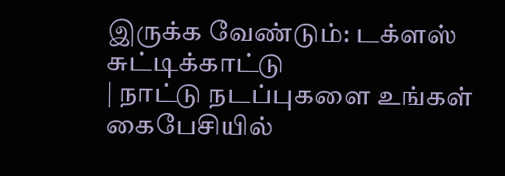இருக்க வேண்டும்: டக்ளஸ் சுட்டிக்காட்டு
| நாட்டு நடப்புகளை உங்கள் கைபேசியில்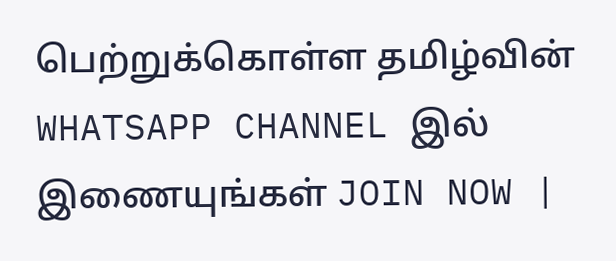பெற்றுக்கொள்ள தமிழ்வின் WHATSAPP CHANNEL இல் இணையுங்கள் JOIN NOW |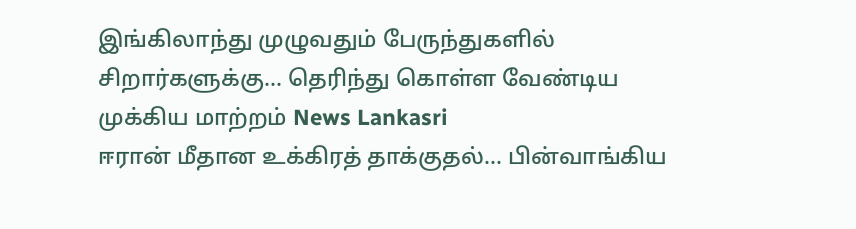இங்கிலாந்து முழுவதும் பேருந்துகளில் சிறார்களுக்கு... தெரிந்து கொள்ள வேண்டிய முக்கிய மாற்றம் News Lankasri
ஈரான் மீதான உக்கிரத் தாக்குதல்... பின்வாங்கிய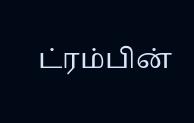ட்ரம்பின்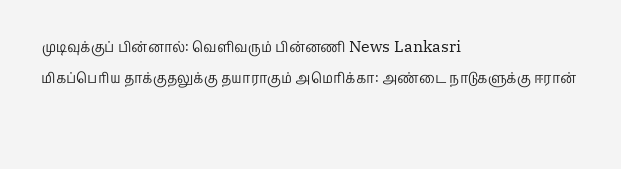முடிவுக்குப் பின்னால்: வெளிவரும் பின்னணி News Lankasri
மிகப்பெரிய தாக்குதலுக்கு தயாராகும் அமெரிக்கா: அண்டை நாடுகளுக்கு ஈரான்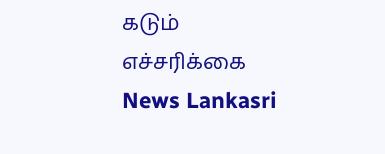கடும் எச்சரிக்கை News Lankasri